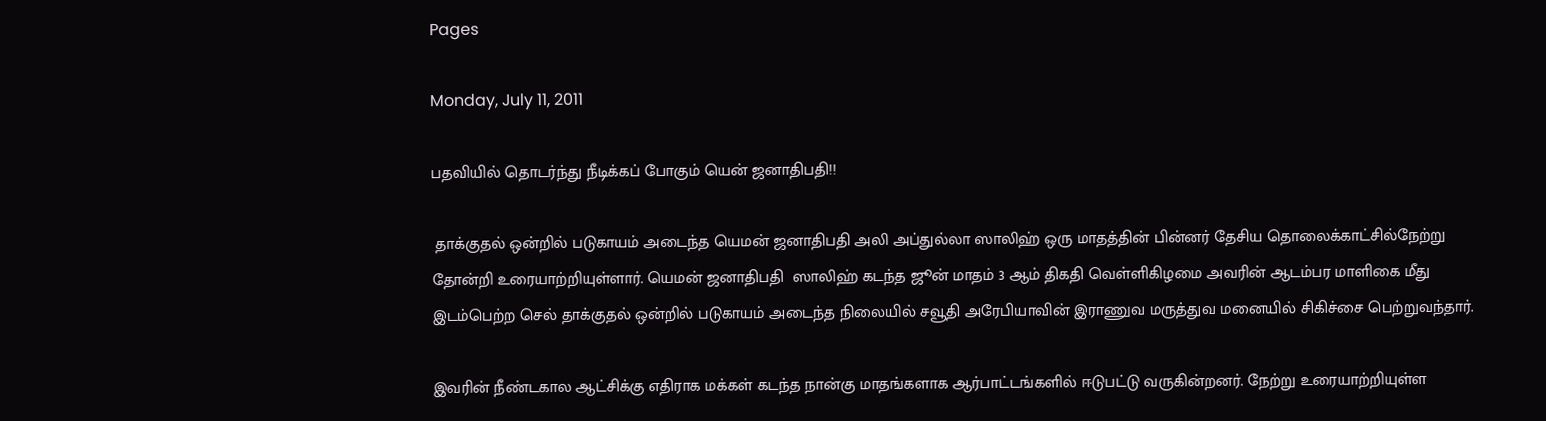Pages

Monday, July 11, 2011

பதவியில் தொடர்ந்து நீடிக்கப் போகும் யென் ஜனாதிபதி!!

 தாக்குதல் ஒன்றில் படுகாயம் அடைந்த யெமன் ஜனாதிபதி அலி அப்துல்லா ஸாலிஹ் ஒரு மாதத்தின் பின்னர் தேசிய தொலைக்காட்சில்நேற்று தோன்றி உரையாற்றியுள்ளார். யெமன் ஜனாதிபதி  ஸாலிஹ் கடந்த ஜூன் மாதம் 3 ஆம் திகதி வெள்ளிகிழமை அவரின் ஆடம்பர மாளிகை மீது இடம்பெற்ற செல் தாக்குதல் ஒன்றில் படுகாயம் அடைந்த நிலையில் சவூதி அரேபியாவின் இராணுவ மருத்துவ மனையில் சிகிச்சை பெற்றுவந்தார்.

இவரின் நீண்டகால ஆட்சிக்கு எதிராக மக்கள் கடந்த நான்கு மாதங்களாக ஆர்பாட்டங்களில் ஈடுபட்டு வருகின்றனர். நேற்று உரையாற்றியுள்ள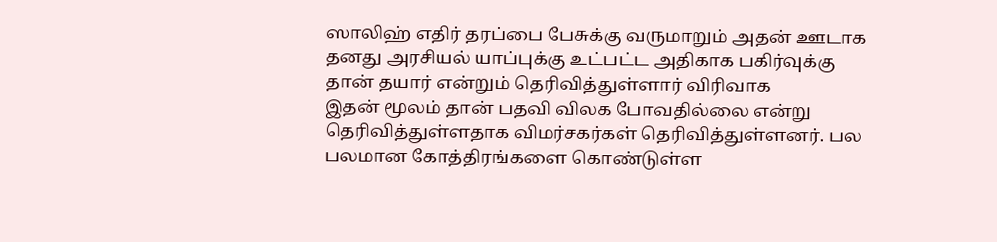ஸாலிஹ் எதிர் தரப்பை பேசுக்கு வருமாறும் அதன் ஊடாக தனது அரசியல் யாப்புக்கு உட்பட்ட அதிகாக பகிர்வுக்கு தான் தயார் என்றும் தெரிவித்துள்ளார் விரிவாக
இதன் மூலம் தான் பதவி விலக போவதில்லை என்று தெரிவித்துள்ளதாக விமர்சகர்கள் தெரிவித்துள்ளனர். பல பலமான கோத்திரங்களை கொண்டுள்ள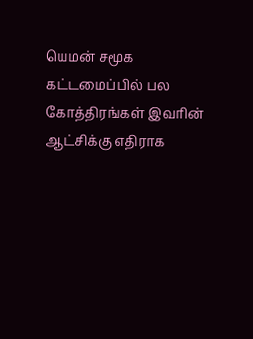யெமன் சமூக கட்டமைப்பில் பல கோத்திரங்கள் இவரின் ஆட்சிக்கு எதிராக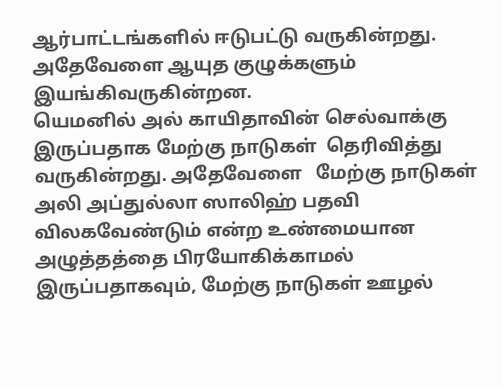ஆர்பாட்டங்களில் ஈடுபட்டு வருகின்றது. அதேவேளை ஆயுத குழுக்களும் இயங்கிவருகின்றன.
யெமனில் அல் காயிதாவின் செல்வாக்கு  இருப்பதாக மேற்கு நாடுகள்  தெரிவித்து வருகின்றது. அதேவேளை   மேற்கு நாடுகள் அலி அப்துல்லா ஸாலிஹ் பதவி விலகவேண்டும் என்ற உண்மையான அழுத்தத்தை பிரயோகிக்காமல் இருப்பதாகவும், மேற்கு நாடுகள் ஊழல்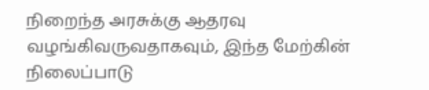நிறைந்த அரசுக்கு ஆதரவு வழங்கிவருவதாகவும், இந்த மேற்கின் நிலைப்பாடு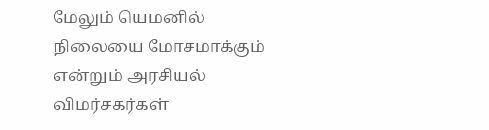மேலும் யெமனில் நிலையை மோசமாக்கும் என்றும் அரசியல் விமர்சகர்கள்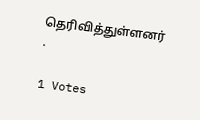தெரிவித்துள்ளனர் .

1 Votes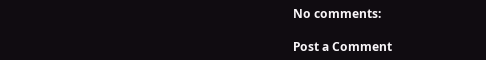No comments:

Post a Comment